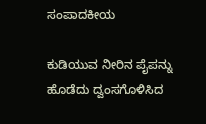ಸಂಪಾದಕೀಯ

ಕುಡಿಯುವ ನೀರಿನ ಪೈಪನ್ನು ಹೊಡೆದು ದ್ವಂಸಗೊಳಿಸಿದ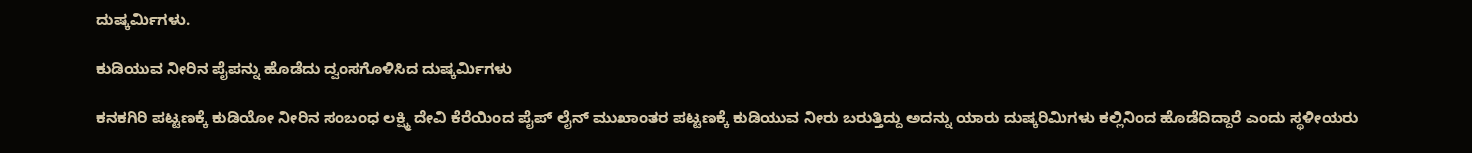ದುಷ್ಕರ್ಮಿಗಳು.

ಕುಡಿಯುವ ನೀರಿನ ಪೈಪನ್ನು ಹೊಡೆದು ದ್ವಂಸಗೊಳಿಸಿದ ದುಷ್ಕರ್ಮಿಗಳು

ಕನಕಗಿರಿ ಪಟ್ಟಣಕ್ಕೆ ಕುಡಿಯೋ ನೀರಿನ ಸಂಬಂಧ ಲಕ್ಷ್ಮಿ ದೇವಿ ಕೆರೆಯಿಂದ ಪೈಪ್ ಲೈನ್ ಮುಖಾಂತರ ಪಟ್ಟಣಕ್ಕೆ ಕುಡಿಯುವ ನೀರು ಬರುತ್ತಿದ್ದು ಅದನ್ನು ಯಾರು ದುಷ್ಕರಿಮಿಗಳು ಕಲ್ಲಿನಿಂದ ಹೊಡೆದಿದ್ದಾರೆ ಎಂದು ಸ್ಥಳೀಯರು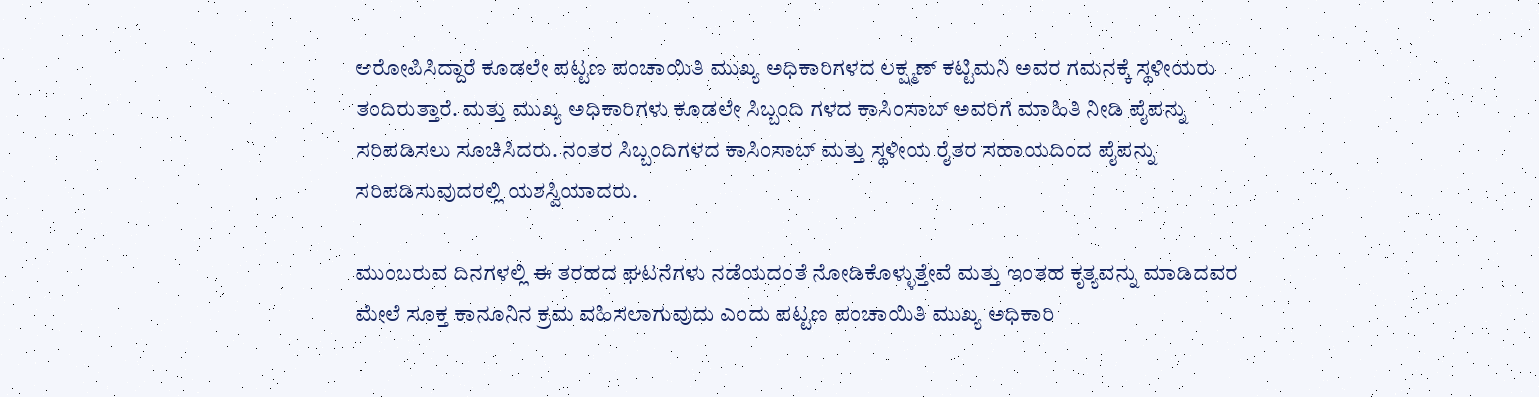ಆರೋಪಿಸಿದ್ದಾರೆ ಕೂಡಲೇ ಪಟ್ಟಣ ಪಂಚಾಯಿತಿ ಮುಖ್ಯ ಅಧಿಕಾರಿಗಳದ ಲಕ್ಷ್ಮಣ್ ಕಟ್ಟಿಮನಿ ಅವರ ಗಮನಕ್ಕೆ ಸ್ಥಳೀಯರು ತಂದಿರುತ್ತಾರೆ. ಮತ್ತು ಮುಖ್ಯ ಅಧಿಕಾರಿಗಳು ಕೂಡಲೇ ಸಿಬ್ಬಂದಿ ಗಳದ ಕಾಸಿಂಸಾಬ್ ಅವರಿಗೆ ಮಾಹಿತಿ ನೀಡಿ ಪೈಪನ್ನು ಸರಿಪಡಿಸಲು ಸೂಚಿಸಿದರು. ನಂತರ ಸಿಬ್ಬಂದಿಗಳದ ಕಾಸಿಂಸಾಬ್ ಮತ್ತು ಸ್ಥಳೀಯ ರೈತರ ಸಹಾಯದಿಂದ ಪೈಪನ್ನು ಸರಿಪಡಿಸುವುದರಲ್ಲಿ ಯಶಸ್ವಿಯಾದರು.

ಮುಂಬರುವ ದಿನಗಳಲ್ಲಿ ಈ ತರಹದ ಘಟನೆಗಳು ನಡೆಯದಂತೆ ನೋಡಿಕೊಳ್ಳುತ್ತೇವೆ ಮತ್ತು ಇಂತಹ ಕೃತ್ಯವನ್ನು ಮಾಡಿದವರ ಮೇಲೆ ಸೂಕ್ತ ಕಾನೂನಿನ ಕ್ರಮ ವಹಿಸಲಾಗುವುದು ಎಂದು ಪಟ್ಟಣ ಪಂಚಾಯಿತಿ ಮುಖ್ಯ ಅಧಿಕಾರಿ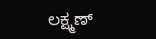ಲಕ್ಷ್ಮಣ್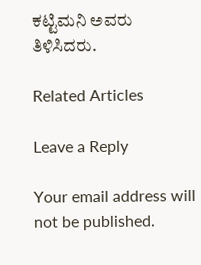ಕಟ್ಟಿಮನಿ ಅವರು ತಿಳಿಸಿದರು.

Related Articles

Leave a Reply

Your email address will not be published.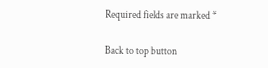Required fields are marked *

Back to top button